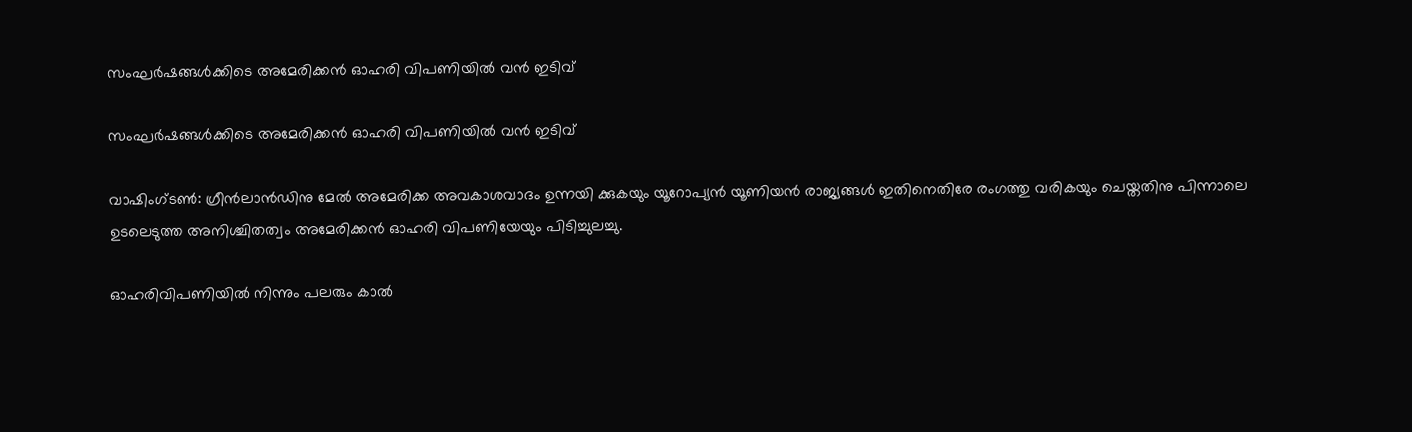സംഘര്‍ഷങ്ങള്‍ക്കിടെ അമേരിക്കന്‍ ഓഹരി വിപണിയില്‍ വന്‍ ഇടിവ്

സംഘര്‍ഷങ്ങള്‍ക്കിടെ അമേരിക്കന്‍ ഓഹരി വിപണിയില്‍ വന്‍ ഇടിവ്

വാഷിംഗ്ടണ്‍: ഗ്രീന്‍ലാന്‍ഡിനു മേല്‍ അമേരിക്ക അവകാശവാദം ഉന്നയി ക്കുകയും യൂറോപ്യന്‍ യൂണിയന്‍ രാജ്യങ്ങള്‍ ഇതിനെതിരേ രംഗത്തു വരികയും ചെയ്തതിനു പിന്നാലെ ഉടലെടുത്ത അനിശ്ചിതത്വം അമേരിക്കന്‍ ഓഹരി വിപണിയേയും പിടിച്ചുലച്ചു.

ഓഹരിവിപണിയില്‍ നിന്നും പലരും കാല്‍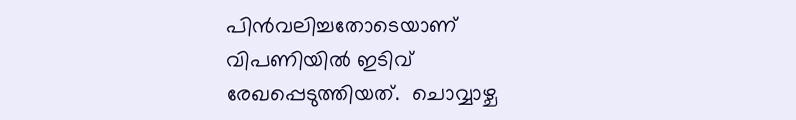പിന്‍വലിച്ചതോടെയാണ് വിപണിയില്‍ ഇടിവ് രേഖപ്പെടുത്തിയത്.  ചൊവ്വാഴ്ച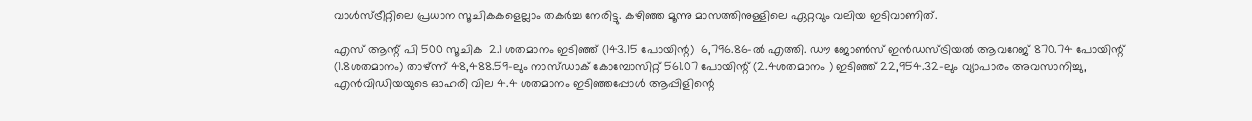വാള്‍സ്ട്രീറ്റിലെ പ്രധാന സൂചികകളെല്ലാം തകര്‍ച്ച നേരിട്ടു. കഴിഞ്ഞ മൂന്നു മാസത്തിനുള്ളിലെ ഏറ്റവും വലിയ ഇടിവാണിത്.

എസ് ആന്റ് പി 500 സൂചിക  2.1 ശതമാനം ഇടിഞ്ഞ് (143.15 പോയിന്റ)  6,796.86-ല്‍ എത്തി. ഡൗ ജോണ്‍സ് ഇന്‍ഡസ്ട്രിയല്‍ ആവറേജ് 870.74 പോയിന്റ് (1.8ശതമാനം) താഴ്ന്ന് 48,488.59-ലും നാസ്ഡാക് കോമ്പോസിറ്റ് 561.07 പോയിന്റ് (2.4ശതമാനം ) ഇടിഞ്ഞ് 22,954.32-ലും വ്യാപാരം അവസാനിച്ചു, എന്‍വിഡിയയുടെ ഓഹരി വില 4.4 ശതമാനം ഇടിഞ്ഞപ്പോള്‍ ആപ്പിളിന്റെ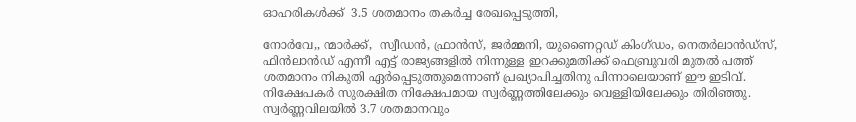ഓഹരികള്‍ക്ക്  3.5 ശതമാനം തകര്‍ച്ച രേഖപ്പെടുത്തി,

നോര്‍വേ,, ന്മാര്‍ക്ക്,  സ്വീഡന്‍, ഫ്രാന്‍സ്, ജര്‍മ്മനി, യുണൈറ്റഡ് കിംഗ്ഡം, നെതര്‍ലാന്‍ഡ്സ്, ഫിന്‍ലാന്‍ഡ് എന്നീ എട്ട് രാജ്യങ്ങളില്‍ നിന്നുള്ള ഇറക്കുമതിക്ക് ഫെബ്രുവരി മുതല്‍ പത്ത് ശതമാനം നികുതി ഏര്‍പ്പെടുത്തുമെന്നാണ് പ്രഖ്യാപിച്ചതിനു പിന്നാലെയാണ് ഈ ഇടിവ്.
നിക്ഷേപകര്‍ സുരക്ഷിത നിക്ഷേപമായ സ്വര്‍ണ്ണത്തിലേക്കും വെള്ളിയിലേക്കും തിരിഞ്ഞു. സ്വര്‍ണ്ണവിലയില്‍ 3.7 ശതമാനവും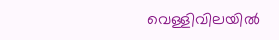വെള്ളിവിലയില്‍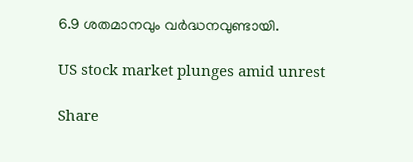6.9 ശതമാനവും വര്‍ദ്ധനവുണ്ടായി.

US stock market plunges amid unrest

Share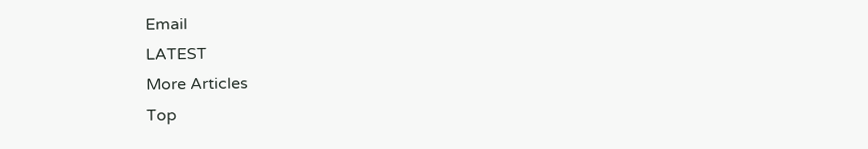Email
LATEST
More Articles
Top